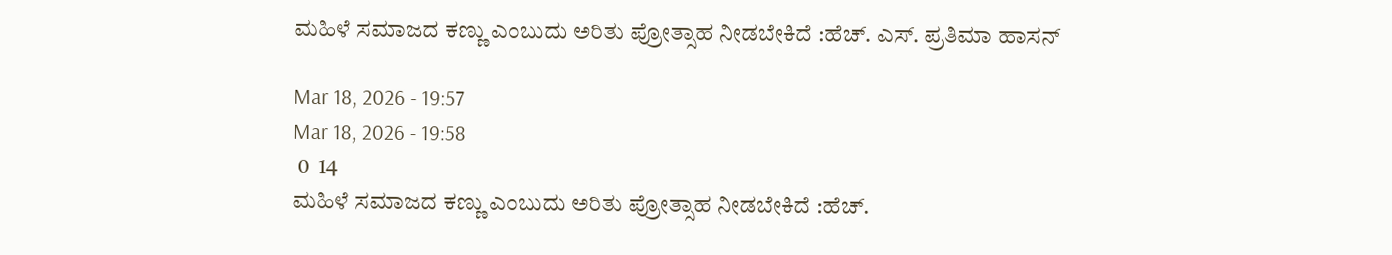ಮಹಿಳೆ ಸಮಾಜದ ಕಣ್ಣು ಎಂಬುದು ಅರಿತು ಪ್ರೋತ್ಸಾಹ ನೀಡಬೇಕಿದೆ :ಹೆಚ್. ಎಸ್. ಪ್ರತಿಮಾ ಹಾಸನ್

Mar 18, 2026 - 19:57
Mar 18, 2026 - 19:58
 0  14
ಮಹಿಳೆ ಸಮಾಜದ ಕಣ್ಣು ಎಂಬುದು ಅರಿತು ಪ್ರೋತ್ಸಾಹ ನೀಡಬೇಕಿದೆ :ಹೆಚ್.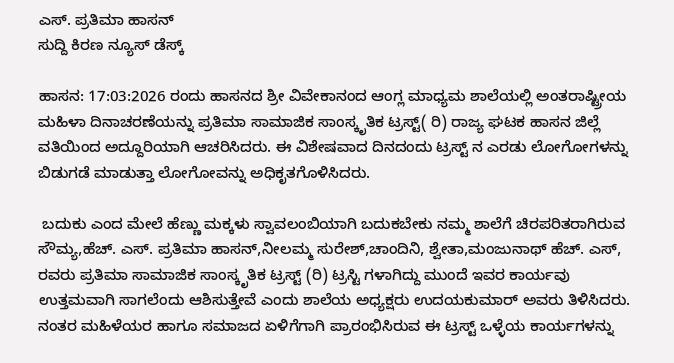ಎಸ್. ಪ್ರತಿಮಾ ಹಾಸನ್
ಸುದ್ದಿ ಕಿರಣ ನ್ಯೂಸ್ ಡೆಸ್ಕ್

ಹಾಸನ: 17:03:2026 ರಂದು ಹಾಸನದ ಶ್ರೀ ವಿವೇಕಾನಂದ ಆಂಗ್ಲ ಮಾಧ್ಯಮ ಶಾಲೆಯಲ್ಲಿ ಅಂತರಾಷ್ಟ್ರೀಯ ಮಹಿಳಾ ದಿನಾಚರಣೆಯನ್ನು ಪ್ರತಿಮಾ ಸಾಮಾಜಿಕ ಸಾಂಸ್ಕೃತಿಕ ಟ್ರಸ್ಟ್( ರಿ) ರಾಜ್ಯ ಘಟಕ ಹಾಸನ ಜಿಲ್ಲೆ ವತಿಯಿಂದ ಅದ್ದೂರಿಯಾಗಿ ಆಚರಿಸಿದರು. ಈ ವಿಶೇಷವಾದ ದಿನದಂದು ಟ್ರಸ್ಟ್ ನ ಎರಡು ಲೋಗೋಗಳನ್ನು ಬಿಡುಗಡೆ ಮಾಡುತ್ತಾ ಲೋಗೋವನ್ನು ಅಧಿಕೃತಗೊಳಿಸಿದರು.

 ಬದುಕು ಎಂದ ಮೇಲೆ ಹೆಣ್ಣು ಮಕ್ಕಳು ಸ್ವಾವಲಂಬಿಯಾಗಿ ಬದುಕಬೇಕು ನಮ್ಮ ಶಾಲೆಗೆ ಚಿರಪರಿತರಾಗಿರುವ ಸೌಮ್ಯ,ಹೆಚ್. ಎಸ್. ಪ್ರತಿಮಾ ಹಾಸನ್,ನೀಲಮ್ಮ ಸುರೇಶ್,ಚಾಂದಿನಿ, ಶ್ವೇತಾ,ಮಂಜುನಾಥ್ ಹೆಚ್. ಎಸ್, ರವರು ಪ್ರತಿಮಾ ಸಾಮಾಜಿಕ ಸಾಂಸ್ಕೃತಿಕ ಟ್ರಸ್ಟ್ (ರಿ) ಟ್ರಸ್ಟಿ ಗಳಾಗಿದ್ದು ಮುಂದೆ ಇವರ ಕಾರ್ಯವು ಉತ್ತಮವಾಗಿ ಸಾಗಲೆಂದು ಆಶಿಸುತ್ತೇವೆ ಎಂದು ಶಾಲೆಯ ಅಧ್ಯಕ್ಷರು ಉದಯಕುಮಾರ್ ಅವರು ತಿಳಿಸಿದರು. ನಂತರ ಮಹಿಳೆಯರ ಹಾಗೂ ಸಮಾಜದ ಏಳಿಗೆಗಾಗಿ ಪ್ರಾರಂಭಿಸಿರುವ ಈ ಟ್ರಸ್ಟ್ ಒಳ್ಳೆಯ ಕಾರ್ಯಗಳನ್ನು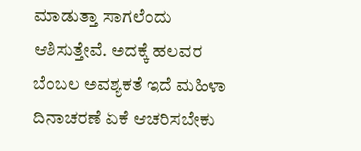ಮಾಡುತ್ತಾ ಸಾಗಲೆಂದು ಆಶಿಸುತ್ತೇವೆ. ಅದಕ್ಕೆ ಹಲವರ ಬೆಂಬಲ ಅವಶ್ಯಕತೆ ಇದೆ ಮಹಿಳಾ ದಿನಾಚರಣೆ ಏಕೆ ಆಚರಿಸಬೇಕು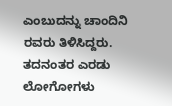ಎಂಬುದನ್ನು ಚಾಂದಿನಿ ರವರು ತಿಳಿಸಿದ್ದರು. ತದನಂತರ ಎರಡು ಲೋಗೋಗಳು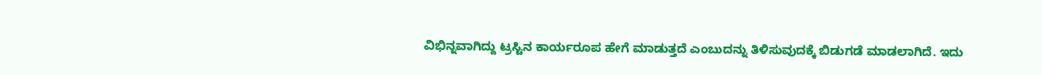ವಿಭಿನ್ನವಾಗಿದ್ದು ಟ್ರಸ್ಟಿನ ಕಾರ್ಯರೂಪ ಹೇಗೆ ಮಾಡುತ್ತದೆ ಎಂಬುದನ್ನು ತಿಳಿಸುವುದಕ್ಕೆ ಬಿಡುಗಡೆ ಮಾಡಲಾಗಿದೆ. ಇದು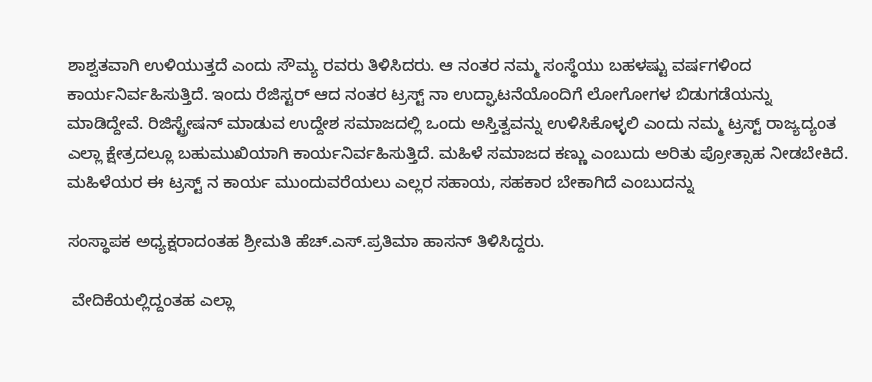ಶಾಶ್ವತವಾಗಿ ಉಳಿಯುತ್ತದೆ ಎಂದು ಸೌಮ್ಯ ರವರು ತಿಳಿಸಿದರು. ಆ ನಂತರ ನಮ್ಮ ಸಂಸ್ಥೆಯು ಬಹಳಷ್ಟು ವರ್ಷಗಳಿಂದ ಕಾರ್ಯನಿರ್ವಹಿಸುತ್ತಿದೆ. ಇಂದು ರೆಜಿಸ್ಟರ್ ಆದ ನಂತರ ಟ್ರಸ್ಟ್ ನಾ ಉದ್ಘಾಟನೆಯೊಂದಿಗೆ ಲೋಗೋಗಳ ಬಿಡುಗಡೆಯನ್ನು ಮಾಡಿದ್ದೇವೆ. ರಿಜಿಸ್ಟ್ರೇಷನ್ ಮಾಡುವ ಉದ್ದೇಶ ಸಮಾಜದಲ್ಲಿ ಒಂದು ಅಸ್ತಿತ್ವವನ್ನು ಉಳಿಸಿಕೊಳ್ಳಲಿ ಎಂದು ನಮ್ಮ ಟ್ರಸ್ಟ್ ರಾಜ್ಯದ್ಯಂತ ಎಲ್ಲಾ ಕ್ಷೇತ್ರದಲ್ಲೂ ಬಹುಮುಖಿಯಾಗಿ ಕಾರ್ಯನಿರ್ವಹಿಸುತ್ತಿದೆ. ಮಹಿಳೆ ಸಮಾಜದ ಕಣ್ಣು ಎಂಬುದು ಅರಿತು ಪ್ರೋತ್ಸಾಹ ನೀಡಬೇಕಿದೆ. ಮಹಿಳೆಯರ ಈ ಟ್ರಸ್ಟ್ ನ ಕಾರ್ಯ ಮುಂದುವರೆಯಲು ಎಲ್ಲರ ಸಹಾಯ, ಸಹಕಾರ ಬೇಕಾಗಿದೆ ಎಂಬುದನ್ನು

ಸಂಸ್ಥಾಪಕ ಅಧ್ಯಕ್ಷರಾದಂತಹ ಶ್ರೀಮತಿ ಹೆಚ್.ಎಸ್.ಪ್ರತಿಮಾ ಹಾಸನ್ ತಿಳಿಸಿದ್ದರು.

 ವೇದಿಕೆಯಲ್ಲಿದ್ದಂತಹ ಎಲ್ಲಾ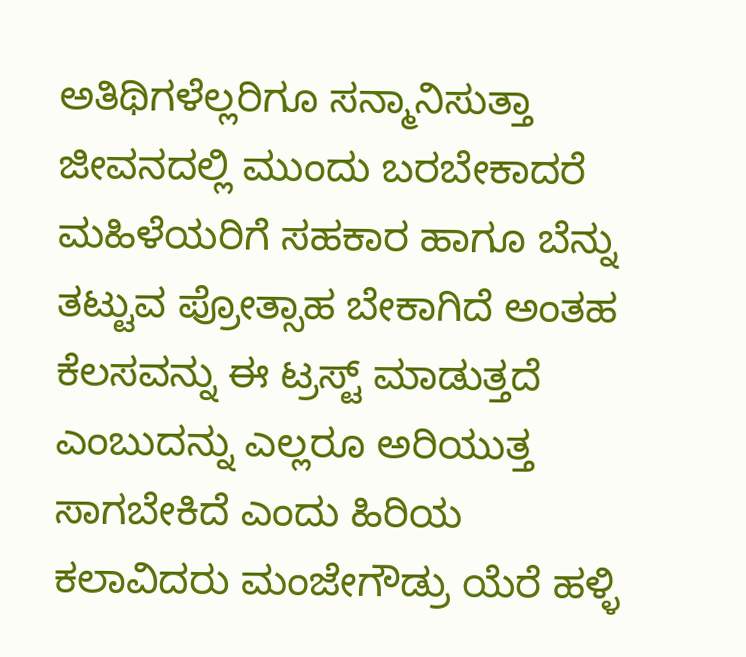ಅತಿಥಿಗಳೆಲ್ಲರಿಗೂ ಸನ್ಮಾನಿಸುತ್ತಾ ಜೀವನದಲ್ಲಿ ಮುಂದು ಬರಬೇಕಾದರೆ ಮಹಿಳೆಯರಿಗೆ ಸಹಕಾರ ಹಾಗೂ ಬೆನ್ನು ತಟ್ಟುವ ಪ್ರೋತ್ಸಾಹ ಬೇಕಾಗಿದೆ ಅಂತಹ ಕೆಲಸವನ್ನು ಈ ಟ್ರಸ್ಟ್ ಮಾಡುತ್ತದೆ ಎಂಬುದನ್ನು ಎಲ್ಲರೂ ಅರಿಯುತ್ತ ಸಾಗಬೇಕಿದೆ ಎಂದು ಹಿರಿಯ ಕಲಾವಿದರು ಮಂಜೇಗೌಡ್ರು ಯೆರೆ ಹಳ್ಳಿ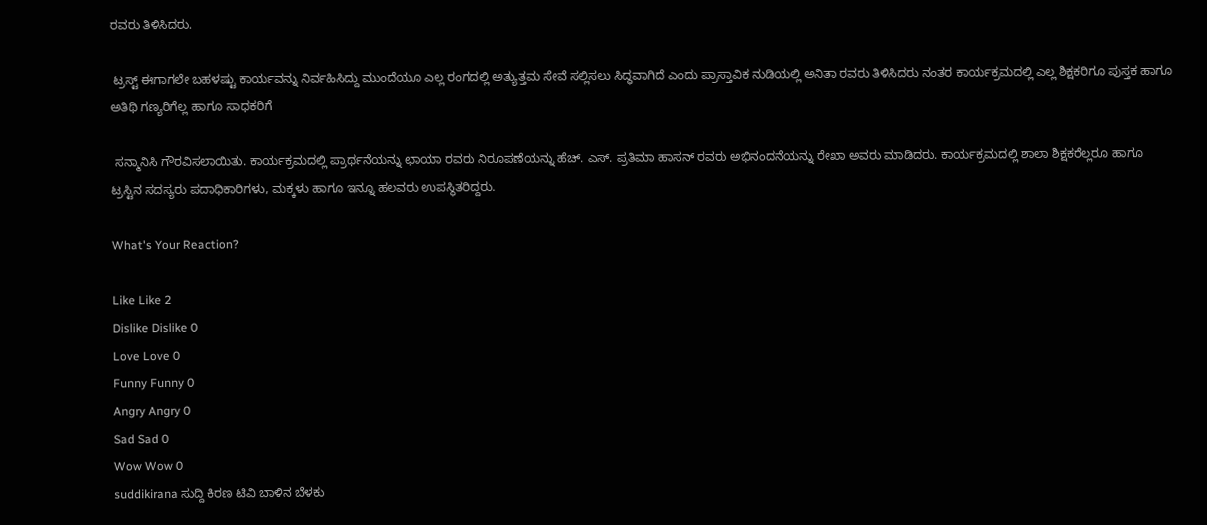ರವರು ತಿಳಿಸಿದರು.

 ಟ್ರಸ್ಟ್ ಈಗಾಗಲೇ ಬಹಳಷ್ಟು ಕಾರ್ಯವನ್ನು ನಿರ್ವಹಿಸಿದ್ದು ಮುಂದೆಯೂ ಎಲ್ಲ ರಂಗದಲ್ಲಿ ಅತ್ಯುತ್ತಮ ಸೇವೆ ಸಲ್ಲಿಸಲು ಸಿದ್ಧವಾಗಿದೆ ಎಂದು ಪ್ರಾಸ್ತಾವಿಕ ನುಡಿಯಲ್ಲಿ ಅನಿತಾ ರವರು ತಿಳಿಸಿದರು ನಂತರ ಕಾರ್ಯಕ್ರಮದಲ್ಲಿ ಎಲ್ಲ ಶಿಕ್ಷಕರಿಗೂ ಪುಸ್ತಕ ಹಾಗೂ ಅತಿಥಿ ಗಣ್ಯರಿಗೆಲ್ಲ ಹಾಗೂ ಸಾಧಕರಿಗೆ

 ಸನ್ಮಾನಿಸಿ ಗೌರವಿಸಲಾಯಿತು. ಕಾರ್ಯಕ್ರಮದಲ್ಲಿ ಪ್ರಾರ್ಥನೆಯನ್ನು ಛಾಯಾ ರವರು ನಿರೂಪಣೆಯನ್ನು ಹೆಚ್. ಎಸ್. ಪ್ರತಿಮಾ ಹಾಸನ್ ರವರು ಅಭಿನಂದನೆಯನ್ನು ರೇಖಾ ಅವರು ಮಾಡಿದರು. ಕಾರ್ಯಕ್ರಮದಲ್ಲಿ ಶಾಲಾ ಶಿಕ್ಷಕರೆಲ್ಲರೂ ಹಾಗೂ ಟ್ರಸ್ಟಿನ ಸದಸ್ಯರು ಪದಾಧಿಕಾರಿಗಳು, ಮಕ್ಕಳು ಹಾಗೂ ಇನ್ನೂ ಹಲವರು ಉಪಸ್ಥಿತರಿದ್ದರು.

What's Your Reaction?

Like Like 2
Dislike Dislike 0
Love Love 0
Funny Funny 0
Angry Angry 0
Sad Sad 0
Wow Wow 0
suddikirana ಸುದ್ದಿ ಕಿರಣ ಟಿವಿ ಬಾಳಿನ ಬೆಳಕು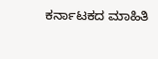ಕರ್ನಾಟಕದ ಮಾಹಿತಿ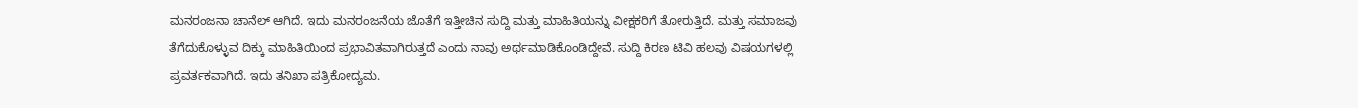ಮನರಂಜನಾ ಚಾನೆಲ್ ಆಗಿದೆ. ಇದು ಮನರಂಜನೆಯ ಜೊತೆಗೆ ಇತ್ತೀಚಿನ ಸುದ್ದಿ ಮತ್ತು ಮಾಹಿತಿಯನ್ನು ವೀಕ್ಷಕರಿಗೆ ತೋರುತ್ತಿದೆ. ಮತ್ತು ಸಮಾಜವು ತೆಗೆದುಕೊಳ್ಳುವ ದಿಕ್ಕು ಮಾಹಿತಿಯಿಂದ ಪ್ರಭಾವಿತವಾಗಿರುತ್ತದೆ ಎಂದು ನಾವು ಅರ್ಥಮಾಡಿಕೊಂಡಿದ್ದೇವೆ. ಸುದ್ದಿ ಕಿರಣ ಟಿವಿ ಹಲವು ವಿಷಯಗಳಲ್ಲಿ ಪ್ರವರ್ತಕವಾಗಿದೆ. ಇದು ತನಿಖಾ ಪತ್ರಿಕೋದ್ಯಮ.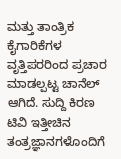ಮತ್ತು ತಾಂತ್ರಿಕ ಕೈಗಾರಿಕೆಗಳ ವೃತ್ತಿಪರರಿಂದ ಪ್ರಚಾರ ಮಾಡಲ್ಪಟ್ಟ ಚಾನೆಲ್ ಆಗಿದೆ. ಸುದ್ದಿ ಕಿರಣ ಟಿವಿ ಇತ್ತೀಚಿನ ತಂತ್ರಜ್ಞಾನಗಳೊಂದಿಗೆ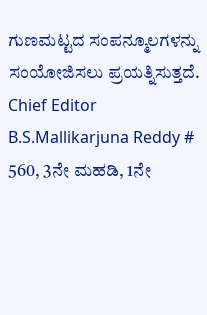ಗುಣಮಟ್ಟದ ಸಂಪನ್ಮೂಲಗಳನ್ನು ಸಂಯೋಜಿಸಲು ಪ್ರಯತ್ನಿಸುತ್ತದೆ. Chief Editor B.S.Mallikarjuna Reddy # 560, 3ನೇ ಮಹಡಿ, 1ನೇ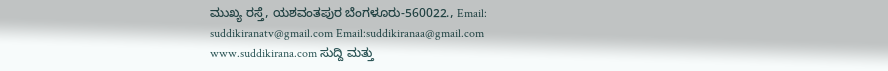ಮುಖ್ಯ ರಸ್ತೆ, ಯಶವಂತಪುರ ಬೆಂಗಳೂರು-560022., Email: suddikiranatv@gmail.com Email:suddikiranaa@gmail.com www.suddikirana.com ಸುದ್ದಿ ಮತ್ತು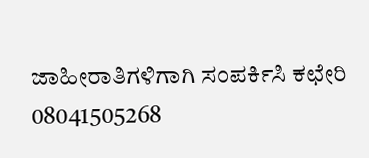ಜಾಹೀರಾತಿಗಳಿಗಾಗಿ ಸಂಪರ್ಕಿಸಿ ಕಛೇರಿ 08041505268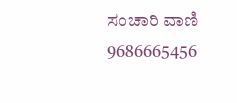ಸಂಚಾರಿ ವಾಣಿ 9686665456